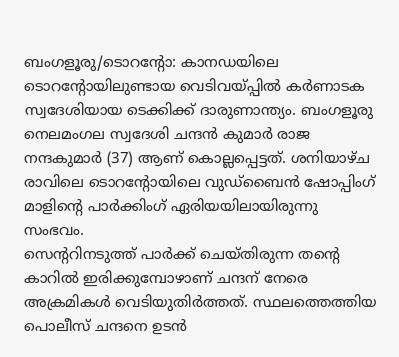ബംഗളൂരു/ടൊറന്റോ: കാനഡയിലെ ടൊറന്റോയിലുണ്ടായ വെടിവയ്പ്പിൽ കർണാടക സ്വദേശിയായ ടെക്കിക്ക് ദാരുണാന്ത്യം. ബംഗളൂരു നെലമംഗല സ്വദേശി ചന്ദൻ കുമാർ രാജ നന്ദകുമാർ (37) ആണ് കൊല്ലപ്പെട്ടത്. ശനിയാഴ്ച രാവിലെ ടൊറന്റോയിലെ വുഡ്ബൈൻ ഷോപ്പിംഗ് മാളിന്റെ പാർക്കിംഗ് ഏരിയയിലായിരുന്നു സംഭവം.
സെന്ററിനടുത്ത് പാർക്ക് ചെയ്തിരുന്ന തന്റെ കാറിൽ ഇരിക്കുമ്പോഴാണ് ചന്ദന് നേരെ അക്രമികൾ വെടിയുതിർത്തത്. സ്ഥലത്തെത്തിയ പൊലീസ് ചന്ദനെ ഉടൻ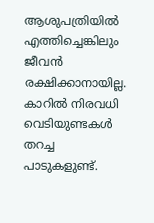ആശുപത്രിയിൽ എത്തിച്ചെങ്കിലും ജീവൻ രക്ഷിക്കാനായില്ല. കാറിൽ നിരവധി വെടിയുണ്ടകൾ തറച്ച പാടുകളുണ്ട്.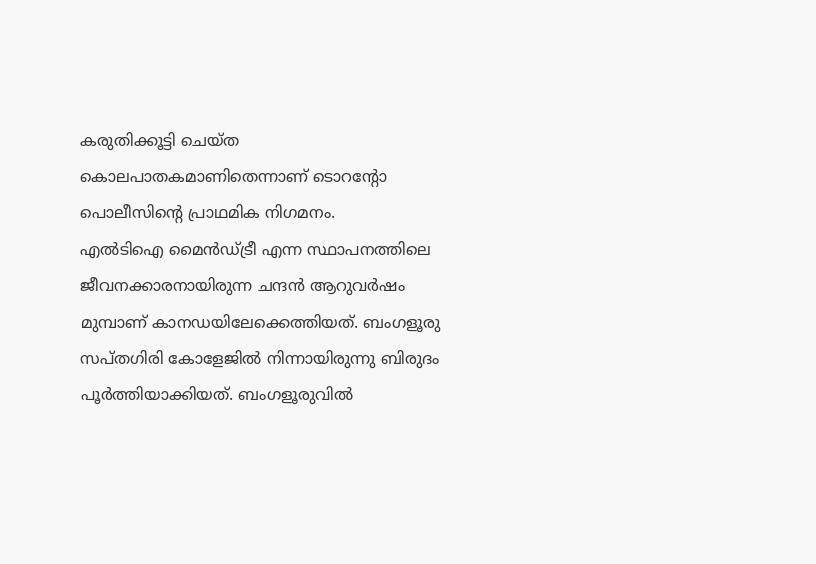കരുതിക്കൂട്ടി ചെയ്ത കൊലപാതകമാണിതെന്നാണ് ടൊറന്റോ പൊലീസിന്റെ പ്രാഥമിക നിഗമനം.
എൽടിഐ മൈൻഡ്ട്രീ എന്ന സ്ഥാപനത്തിലെ ജീവനക്കാരനായിരുന്ന ചന്ദൻ ആറുവർഷം മുമ്പാണ് കാനഡയിലേക്കെത്തിയത്. ബംഗളൂരു സപ്തഗിരി കോളേജിൽ നിന്നായിരുന്നു ബിരുദം പൂർത്തിയാക്കിയത്. ബംഗളൂരുവിൽ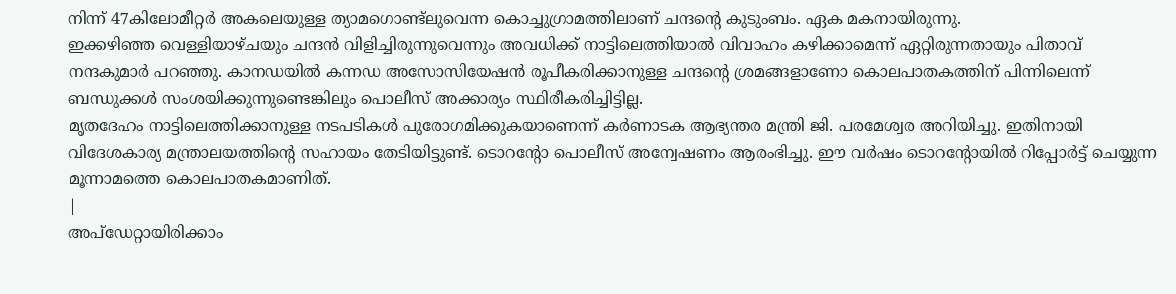നിന്ന് 47കിലോമീറ്റർ അകലെയുള്ള ത്യാമഗൊണ്ട്ലുവെന്ന കൊച്ചുഗ്രാമത്തിലാണ് ചന്ദന്റെ കുടുംബം. ഏക മകനായിരുന്നു.
ഇക്കഴിഞ്ഞ വെള്ളിയാഴ്ചയും ചന്ദൻ വിളിച്ചിരുന്നുവെന്നും അവധിക്ക് നാട്ടിലെത്തിയാൽ വിവാഹം കഴിക്കാമെന്ന് ഏറ്റിരുന്നതായും പിതാവ് നന്ദകുമാർ പറഞ്ഞു. കാനഡയിൽ കന്നഡ അസോസിയേഷൻ രൂപീകരിക്കാനുള്ള ചന്ദന്റെ ശ്രമങ്ങളാണോ കൊലപാതകത്തിന് പിന്നിലെന്ന് ബന്ധുക്കൾ സംശയിക്കുന്നുണ്ടെങ്കിലും പൊലീസ് അക്കാര്യം സ്ഥിരീകരിച്ചിട്ടില്ല.
മൃതദേഹം നാട്ടിലെത്തിക്കാനുള്ള നടപടികൾ പുരോഗമിക്കുകയാണെന്ന് കർണാടക ആഭ്യന്തര മന്ത്രി ജി. പരമേശ്വര അറിയിച്ചു. ഇതിനായി വിദേശകാര്യ മന്ത്രാലയത്തിന്റെ സഹായം തേടിയിട്ടുണ്ട്. ടൊറന്റോ പൊലീസ് അന്വേഷണം ആരംഭിച്ചു. ഈ വർഷം ടൊറന്റോയിൽ റിപ്പോർട്ട് ചെയ്യുന്ന മൂന്നാമത്തെ കൊലപാതകമാണിത്.
|
അപ്ഡേറ്റായിരിക്കാം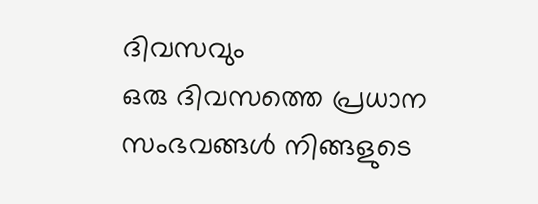ദിവസവും
ഒരു ദിവസത്തെ പ്രധാന സംഭവങ്ങൾ നിങ്ങളുടെ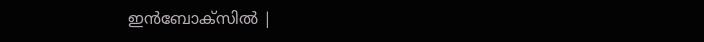ഇൻബോക്സിൽ |